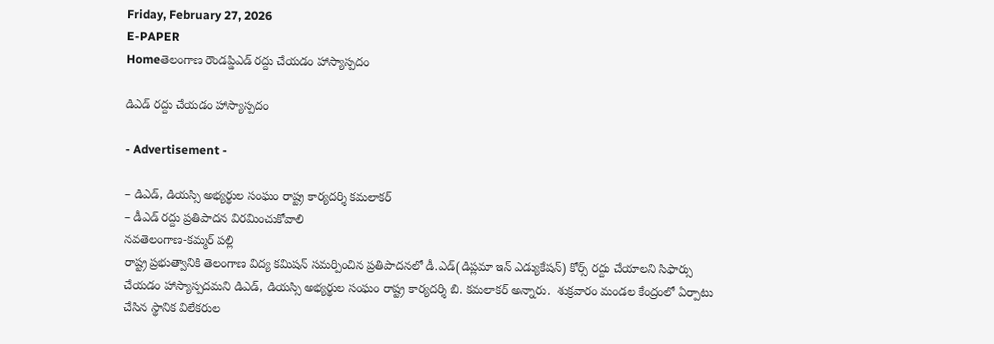Friday, February 27, 2026
E-PAPER
Homeతెలంగాణ రౌండప్డిఎడ్ రద్దు చేయడం హాస్యాస్పదం

డిఎడ్ రద్దు చేయడం హాస్యాస్పదం

- Advertisement -

– డిఎడ్, డియస్సి అభ్యర్థుల సంఘం రాష్ట్ర కార్యదర్శి కమలాకర్
– డీఎడ్ రద్దు ప్రతిపాదన విరమించుకోవాలి
నవతెలంగాణ-కమ్మర్ పల్లి
రాష్ట్ర ప్రభుత్వానికి తెలంగాణ విద్య కమిషన్ సమర్పించిన ప్రతిపాదనలో డీ.ఎడ్(డిప్లమా ఇన్ ఎడ్యుకేషన్) కోర్స్ రద్దు చేయాలని సిఫార్సు చేయడం హాస్యాస్పదమని డిఎడ్, డియస్సి అభ్యర్థుల సంఘం రాష్ట్ర కార్యదర్శి బి. కమలాకర్ అన్నారు.  శుక్రవారం మండల కేంద్రంలో ఏర్పాటు చేసిన స్థానిక విలేకరుల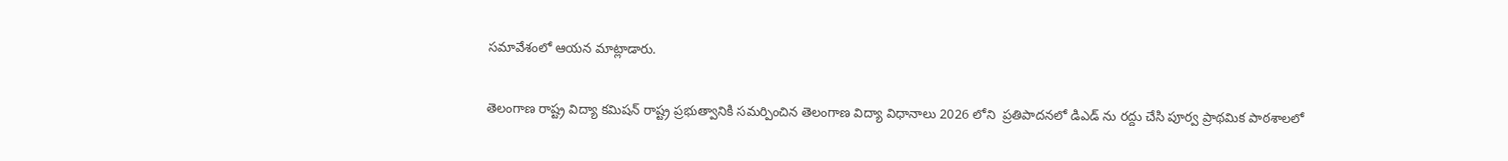సమావేశంలో ఆయన మాట్లాడారు.

తెలంగాణ రాష్ట్ర విద్యా కమిషన్ రాష్ట్ర ప్రభుత్వానికి సమర్పించిన తెలంగాణ విద్యా విధానాలు 2026 లోని  ప్రతిపాదనలో డిఎడ్ ను రద్దు చేసి పూర్వ ప్రాథమిక పాఠశాలలో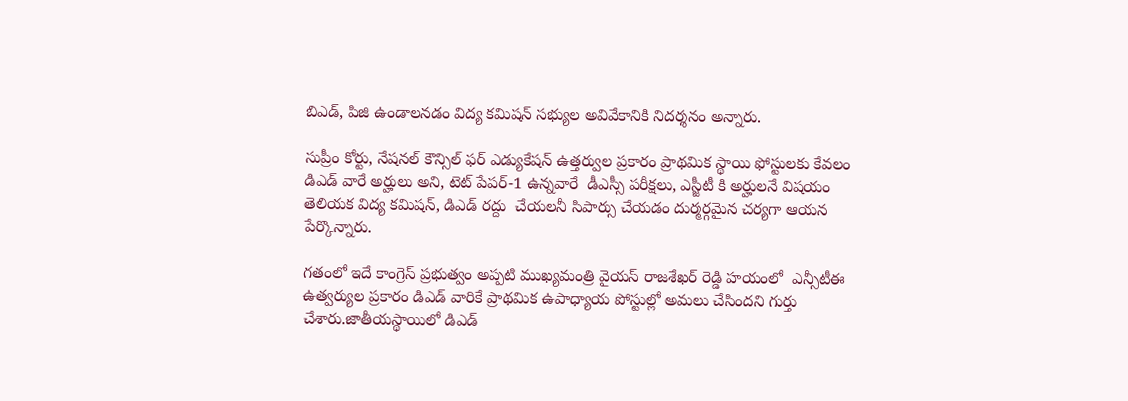బిఎడ్, పిజి ఉండాలనడం విద్య కమిషన్ సభ్యుల అవివేకానికి నిదర్శనం అన్నారు.

సుప్రీం కోర్టు, నేషనల్ కౌన్సిల్ ఫర్ ఎడ్యుకేషన్ ఉత్తర్వుల ప్రకారం ప్రాథమిక స్థాయి ఫోస్టులకు కేవలం డిఎడ్ వారే అర్హులు అని, టెట్ పేపర్-1 ఉన్నవారే  డీఎస్సీ పరీక్షలు, ఎస్జీటీ కి అర్హులనే విషయం తెలియక విద్య కమిషన్, డిఎడ్ రద్దు  చేయలనీ సిపార్సు చేయడం దుర్మర్గమైన చర్యగా ఆయన పేర్కొన్నారు.

గతంలో ఇదే కాంగ్రెస్ ప్రభుత్వం అప్పటి ముఖ్యమంత్రి వైయస్ రాజశేఖర్ రెడ్డి హయంలో  ఎన్సీటీఈ  ఉత్వర్యుల ప్రకారం డిఎడ్ వారికే ప్రాథమిక ఉపాధ్యాయ పోస్టుల్లో అమలు చేసిందని గుర్తు చేశారు.జాతీయస్థాయిలో డిఎడ్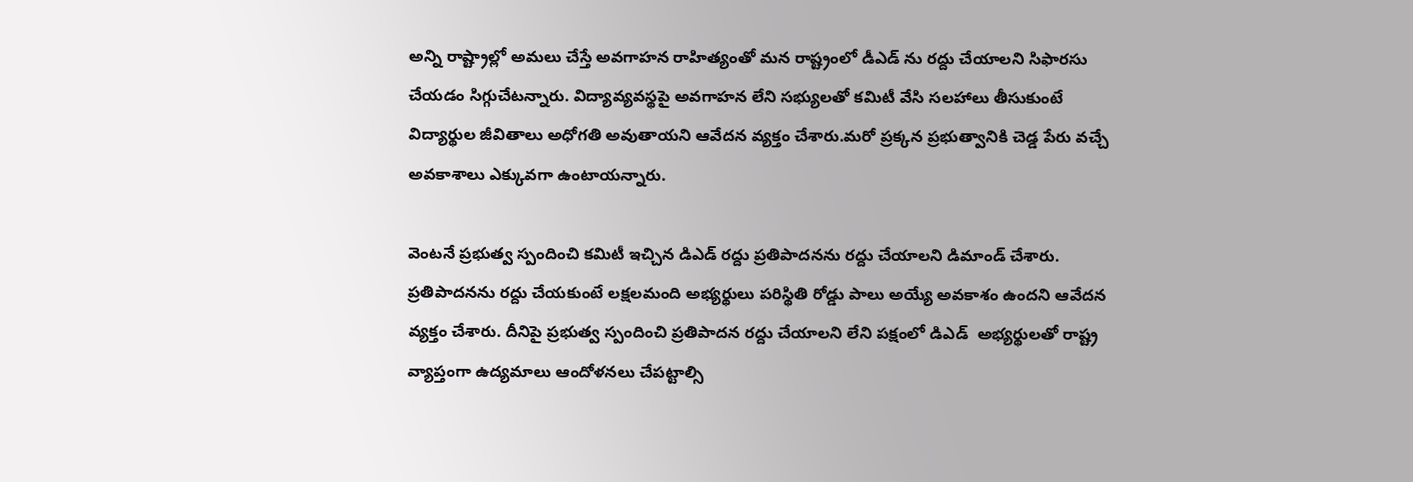అన్ని రాష్ట్రాల్లో అమలు చేస్తే అవగాహన రాహిత్యంతో మన రాష్ట్రంలో డీఎడ్ ను రద్దు చేయాలని సిఫారసు చేయడం సిగ్గుచేటన్నారు. విద్యావ్యవస్థపై అవగాహన లేని సభ్యులతో కమిటీ వేసి సలహాలు తీసుకుంటే  విద్యార్థుల జీవితాలు అధోగతి అవుతాయని ఆవేదన వ్యక్తం చేశారు.మరో ప్రక్కన ప్రభుత్వానికి చెడ్డ పేరు వచ్చే అవకాశాలు ఎక్కువగా ఉంటాయన్నారు.

వెంటనే ప్రభుత్వ స్పందించి కమిటీ ఇచ్చిన డిఎడ్ రద్దు ప్రతిపాదనను రద్దు చేయాలని డిమాండ్ చేశారు.  ప్రతిపాదనను రద్దు చేయకుంటే లక్షలమంది అభ్యర్థులు పరిస్థితి రోడ్డు పాలు అయ్యే అవకాశం ఉందని ఆవేదన వ్యక్తం చేశారు. దీనిపై ప్రభుత్వ స్పందించి ప్రతిపాదన రద్దు చేయాలని లేని పక్షంలో డిఎడ్  అభ్యర్థులతో రాష్ట్ర వ్యాప్తంగా ఉద్యమాలు ఆందోళనలు చేపట్టాల్సి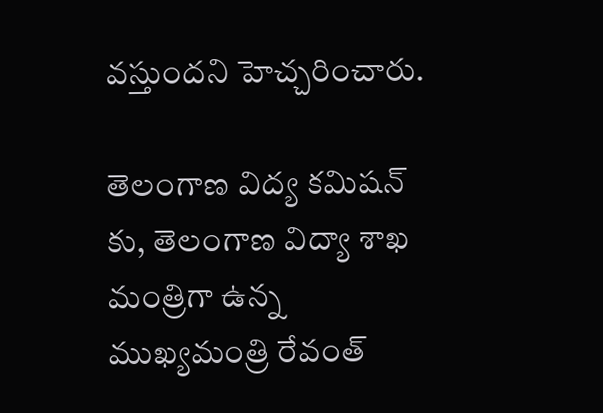వస్తుందని హెచ్చరించారు.

తెలంగాణ విద్య కమిషన్ కు, తెలంగాణ విద్యా శాఖ మంత్రిగా ఉన్న ముఖ్యమంత్రి రేవంత్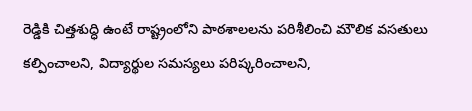రెడ్డికి చిత్తశుద్ధి ఉంటే రాష్ట్రంలోని పాఠశాలలను పరిశీలించి మౌలిక వసతులు కల్పించాలని, విద్యార్థుల సమస్యలు పరిష్కరించాలని,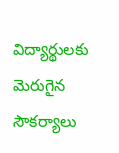విద్యార్థులకు మెరుగైన సౌకర్యాలు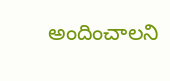అందించాలని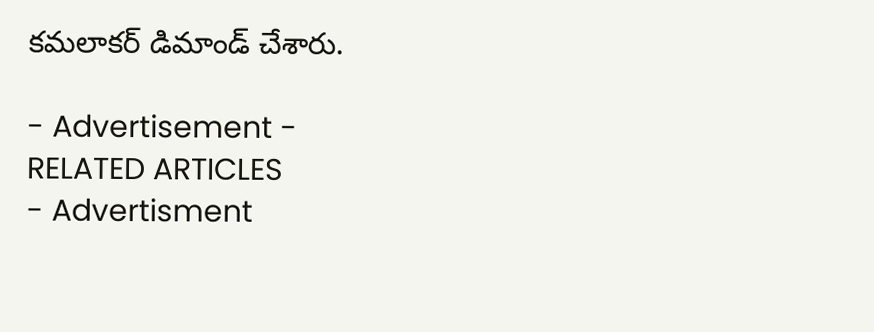కమలాకర్ డిమాండ్ చేశారు.

- Advertisement -
RELATED ARTICLES
- Advertisment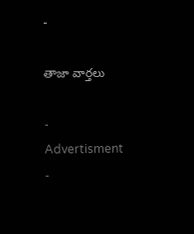-

తాజా వార్తలు

- Advertisment -